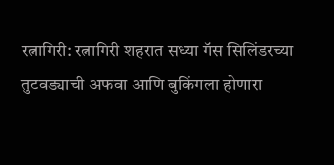रत्नागिरी: रत्नागिरी शहरात सध्या गॅस सिलिंडरच्या तुटवड्याची अफवा आणि बुकिंगला होणारा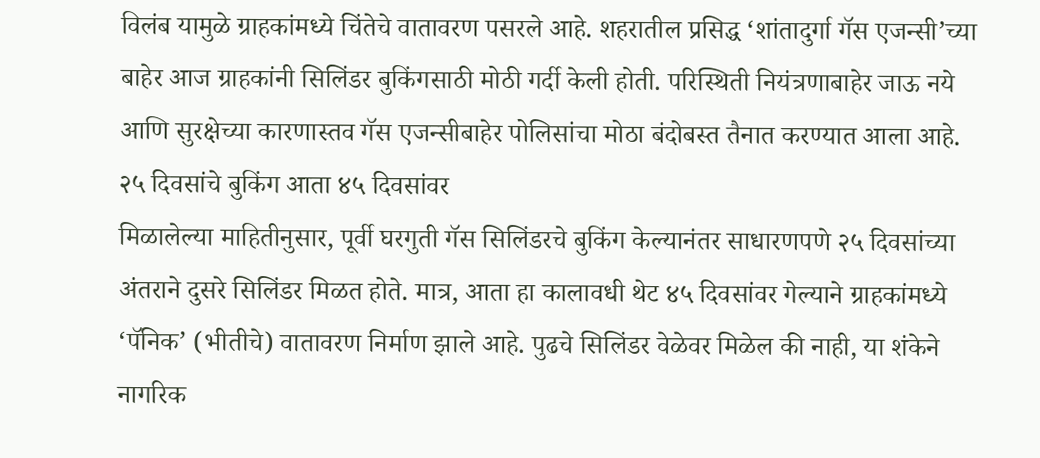विलंब यामुळे ग्राहकांमध्ये चिंतेचे वातावरण पसरले आहे. शहरातील प्रसिद्ध ‘शांतादुर्गा गॅस एजन्सी’च्या बाहेर आज ग्राहकांनी सिलिंडर बुकिंगसाठी मोठी गर्दी केली होती. परिस्थिती नियंत्रणाबाहेर जाऊ नये आणि सुरक्षेच्या कारणास्तव गॅस एजन्सीबाहेर पोलिसांचा मोठा बंदोबस्त तैनात करण्यात आला आहे.
२५ दिवसांचे बुकिंग आता ४५ दिवसांवर
मिळालेल्या माहितीनुसार, पूर्वी घरगुती गॅस सिलिंडरचे बुकिंग केल्यानंतर साधारणपणे २५ दिवसांच्या अंतराने दुसरे सिलिंडर मिळत होते. मात्र, आता हा कालावधी थेट ४५ दिवसांवर गेल्याने ग्राहकांमध्ये ‘पॅनिक’ (भीतीचे) वातावरण निर्माण झाले आहे. पुढचे सिलिंडर वेळेवर मिळेल की नाही, या शंकेने नागरिक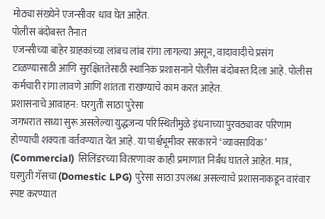मोठ्या संख्येने एजन्सीवर धाव घेत आहेत.
पोलीस बंदोबस्त तैनात
एजन्सीच्या बाहेर ग्राहकांच्या लांबच लांब रांगा लागल्या असून, वादावादीचे प्रसंग टाळण्यासाठी आणि सुरक्षिततेसाठी स्थानिक प्रशासनाने पोलीस बंदोबस्त दिला आहे. पोलीस कर्मचारी रांगा लावणे आणि शांतता राखण्याचे काम करत आहेत.
प्रशासनाचे आवाहन: घरगुती साठा पुरेसा
जगभरात सध्या सुरू असलेल्या युद्धजन्य परिस्थितीमुळे इंधनाच्या पुरवठ्यावर परिणाम होण्याची शक्यता वर्तवण्यात येत आहे. या पार्श्वभूमीवर सरकारने ‘व्यावसायिक’ (Commercial) सिलिंडरच्या वितरणावर काही प्रमाणात निर्बंध घातले आहेत. मात्र, घरगुती गॅसचा (Domestic LPG) पुरेसा साठा उपलब्ध असल्याचे प्रशासनाकडून वारंवार स्पष्ट करण्यात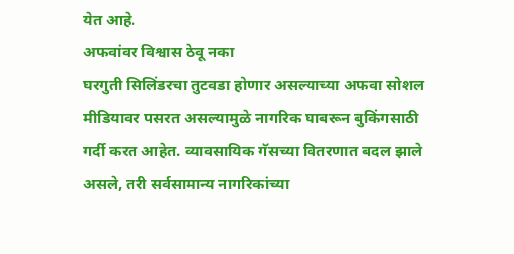येत आहे.
अफवांवर विश्वास ठेवू नका
घरगुती सिलिंडरचा तुटवडा होणार असल्याच्या अफवा सोशल मीडियावर पसरत असल्यामुळे नागरिक घाबरून बुकिंगसाठी गर्दी करत आहेत. व्यावसायिक गॅसच्या वितरणात बदल झाले असले, तरी सर्वसामान्य नागरिकांच्या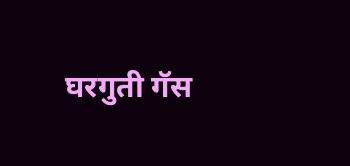घरगुती गॅस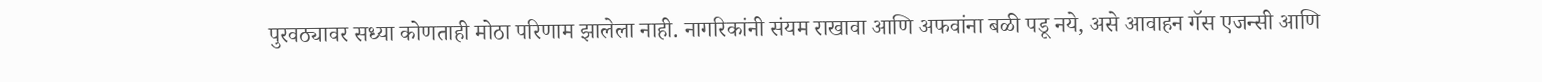पुरवठ्यावर सध्या कोणताही मोठा परिणाम झालेला नाही. नागरिकांनी संयम राखावा आणि अफवांना बळी पडू नये, असे आवाहन गॅस एजन्सी आणि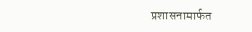प्रशासनामार्फत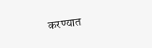करण्यात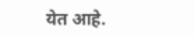येत आहे.